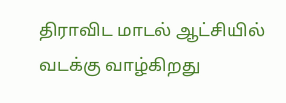திராவிட மாடல் ஆட்சியில் வடக்கு வாழ்கிறது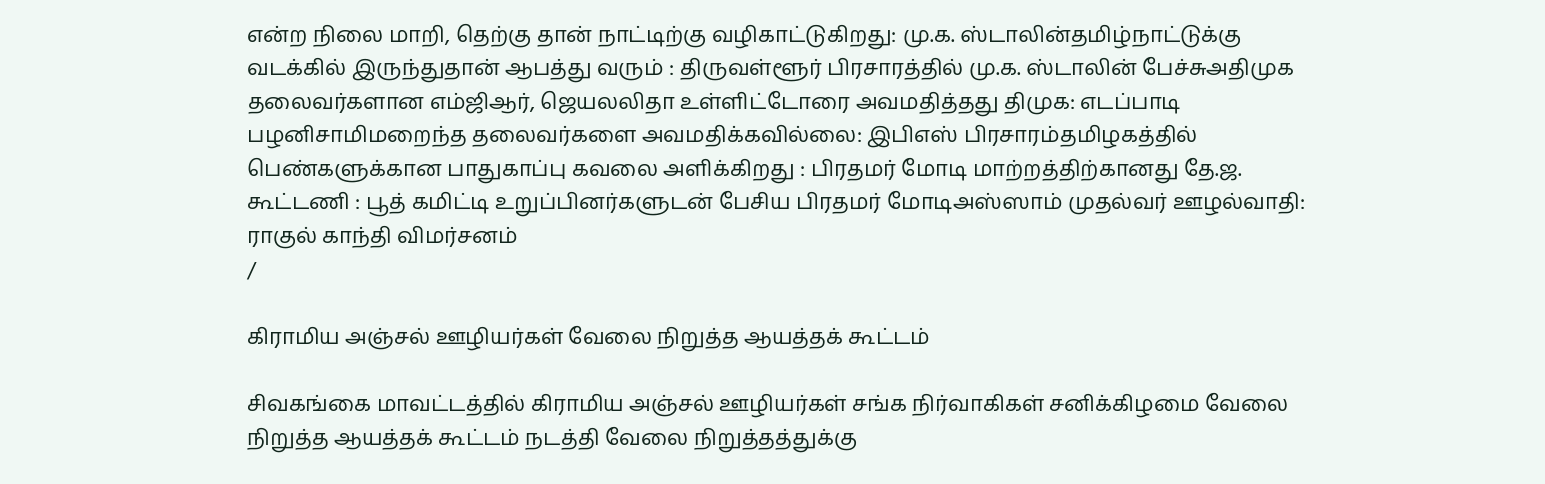என்ற நிலை மாறி, தெற்கு தான் நாட்டிற்கு வழிகாட்டுகிறது: மு.க. ஸ்டாலின்தமிழ்நாட்டுக்கு வடக்கில் இருந்துதான் ஆபத்து வரும் : திருவள்ளூர் பிரசாரத்தில் மு.க. ஸ்டாலின் பேச்சுஅதிமுக தலைவர்களான எம்ஜிஆர், ஜெயலலிதா உள்ளிட்டோரை அவமதித்தது திமுக: எடப்பாடி பழனிசாமிமறைந்த தலைவர்களை அவமதிக்கவில்லை: இபிஎஸ் பிரசாரம்தமிழகத்தில் பெண்களுக்கான பாதுகாப்பு கவலை அளிக்கிறது : பிரதமர் மோடி மாற்றத்திற்கானது தே.ஜ. கூட்டணி : பூத் கமிட்டி உறுப்பினர்களுடன் பேசிய பிரதமர் மோடிஅஸ்ஸாம் முதல்வர் ஊழல்வாதி: ராகுல் காந்தி விமர்சனம்
/

கிராமிய அஞ்சல் ஊழியர்கள் வேலை நிறுத்த ஆயத்தக் கூட்டம்

சிவகங்கை மாவட்டத்தில் கிராமிய அஞ்சல் ஊழியர்கள் சங்க நிர்வாகிகள் சனிக்கிழமை வேலை நிறுத்த ஆயத்தக் கூட்டம் நடத்தி வேலை நிறுத்தத்துக்கு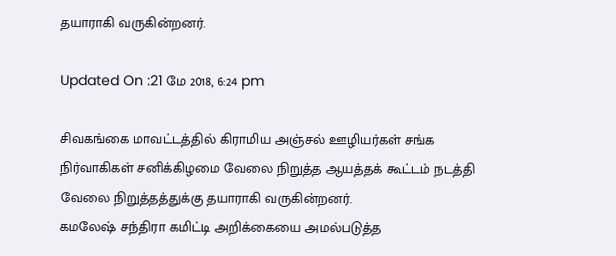தயாராகி வருகின்றனர்.

Updated On :21 மே 2018, 6:24 pm

சிவகங்கை மாவட்டத்தில் கிராமிய அஞ்சல் ஊழியர்கள் சங்க நிர்வாகிகள் சனிக்கிழமை வேலை நிறுத்த ஆயத்தக் கூட்டம் நடத்தி வேலை நிறுத்தத்துக்கு தயாராகி வருகின்றனர்.
கமலேஷ் சந்திரா கமிட்டி அறிக்கையை அமல்படுத்த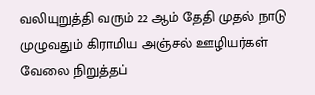வலியுறுத்தி வரும் 22 ஆம் தேதி முதல் நாடு முழுவதும் கிராமிய அஞ்சல் ஊழியர்கள் வேலை நிறுத்தப்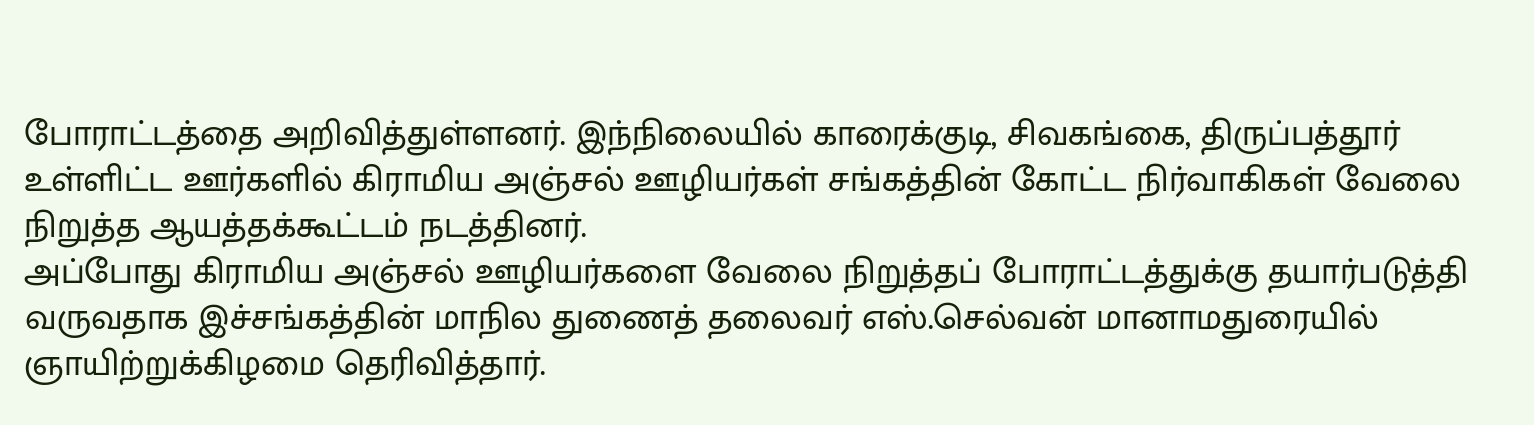போராட்டத்தை அறிவித்துள்ளனர். இந்நிலையில் காரைக்குடி, சிவகங்கை, திருப்பத்தூர் உள்ளிட்ட ஊர்களில் கிராமிய அஞ்சல் ஊழியர்கள் சங்கத்தின் கோட்ட நிர்வாகிகள் வேலை நிறுத்த ஆயத்தக்கூட்டம் நடத்தினர்.
அப்போது கிராமிய அஞ்சல் ஊழியர்களை வேலை நிறுத்தப் போராட்டத்துக்கு தயார்படுத்தி வருவதாக இச்சங்கத்தின் மாநில துணைத் தலைவர் எஸ்.செல்வன் மானாமதுரையில் ஞாயிற்றுக்கிழமை தெரிவித்தார்.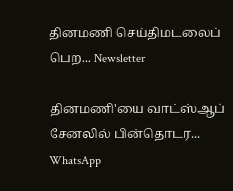தினமணி செய்திமடலைப் பெற... Newsletter

தினமணி'யை வாட்ஸ்ஆப் சேனலில் பின்தொடர... WhatsApp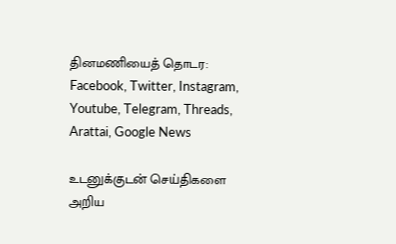தினமணியைத் தொடர: Facebook, Twitter, Instagram, Youtube, Telegram, Threads, Arattai, Google News

உடனுக்குடன் செய்திகளை அறிய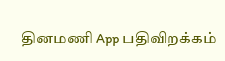தினமணி App பதிவிறக்கம்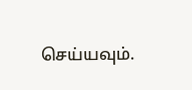செய்யவும்.